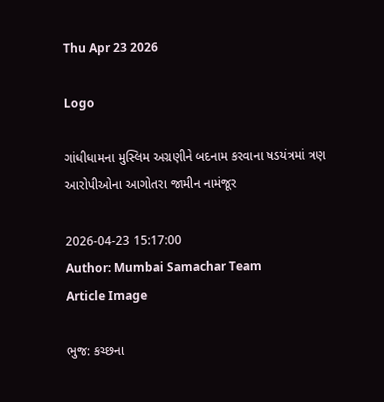Thu Apr 23 2026

Logo

ગાંધીધામના મુસ્લિમ અગ્રણીને બદનામ કરવાના ષડયંત્રમાં ત્રણ આરોપીઓના આગોતરા જામીન નામંજૂર

2026-04-23 15:17:00
Author: Mumbai Samachar Team
Article Image

ભુજ: કચ્છના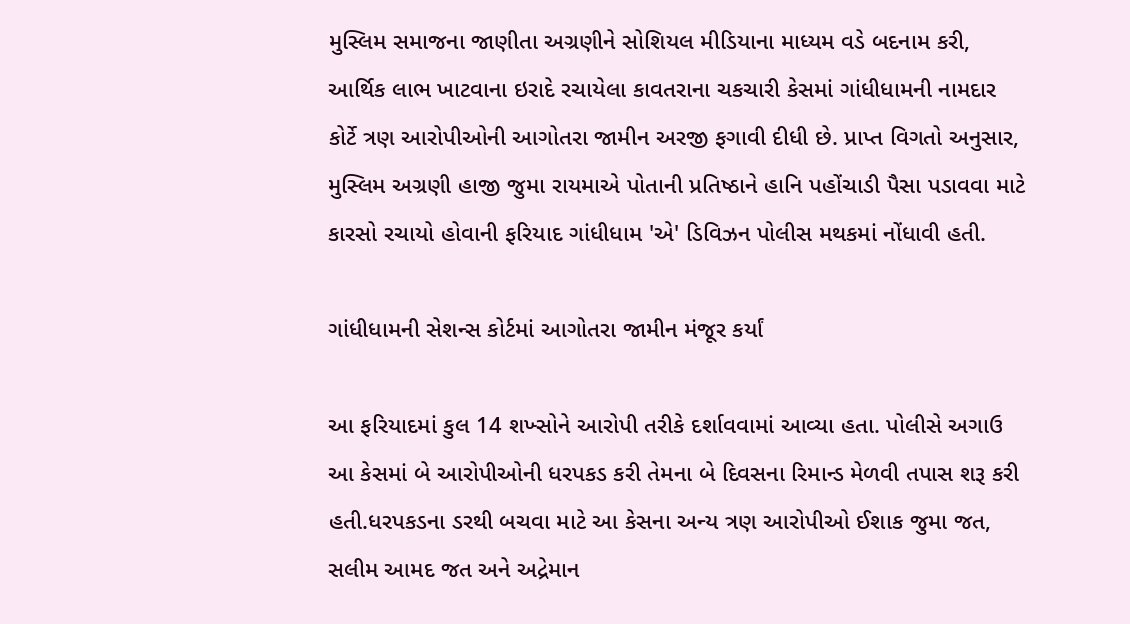મુસ્લિમ સમાજના જાણીતા અગ્રણીને સોશિયલ મીડિયાના માધ્યમ વડે બદનામ કરી, આર્થિક લાભ ખાટવાના ઇરાદે રચાયેલા કાવતરાના ચકચારી કેસમાં ગાંધીધામની નામદાર કોર્ટે ત્રણ આરોપીઓની આગોતરા જામીન અરજી ફગાવી દીધી છે. પ્રાપ્ત વિગતો અનુસાર, મુસ્લિમ અગ્રણી હાજી જુમા રાયમાએ પોતાની પ્રતિષ્ઠાને હાનિ પહોંચાડી પૈસા પડાવવા માટે કારસો રચાયો હોવાની ફરિયાદ ગાંધીધામ 'એ' ડિવિઝન પોલીસ મથકમાં નોંધાવી હતી.

ગાંધીધામની સેશન્સ કોર્ટમાં આગોતરા જામીન મંજૂર કર્યાં

આ ફરિયાદમાં કુલ 14 શખ્સોને આરોપી તરીકે દર્શાવવામાં આવ્યા હતા. પોલીસે અગાઉ આ કેસમાં બે આરોપીઓની ધરપકડ કરી તેમના બે દિવસના રિમાન્ડ મેળવી તપાસ શરૂ કરી હતી.ધરપકડના ડરથી બચવા માટે આ કેસના અન્ય ત્રણ આરોપીઓ ઈશાક જુમા જત, સલીમ આમદ જત અને અદ્રેમાન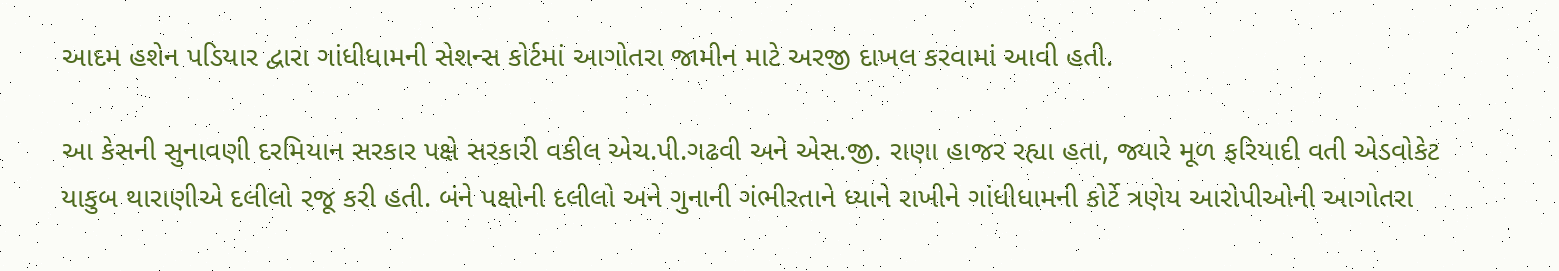આદમ હશેન પડિયાર દ્વારા ગાંધીધામની સેશન્સ કોર્ટમાં આગોતરા જામીન માટે અરજી દાખલ કરવામાં આવી હતી.

આ કેસની સુનાવણી દરમિયાન સરકાર પક્ષે સરકારી વકીલ એચ.પી.ગઢવી અને એસ.જી. રાણા હાજર રહ્યા હતા, જ્યારે મૂળ ફરિયાદી વતી એડવોકેટ યાકુબ થારાણીએ દલીલો રજૂ કરી હતી. બંને પક્ષોની દલીલો અને ગુનાની ગંભીરતાને ધ્યાને રાખીને ગાંધીધામની કોર્ટે ત્રણેય આરોપીઓની આગોતરા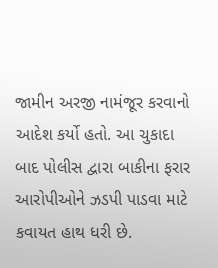જામીન અરજી નામંજૂર કરવાનો આદેશ કર્યો હતો. આ ચુકાદા બાદ પોલીસ દ્વારા બાકીના ફરાર આરોપીઓને ઝડપી પાડવા માટે કવાયત હાથ ધરી છે.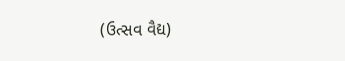(ઉત્સવ વૈદ્ય)